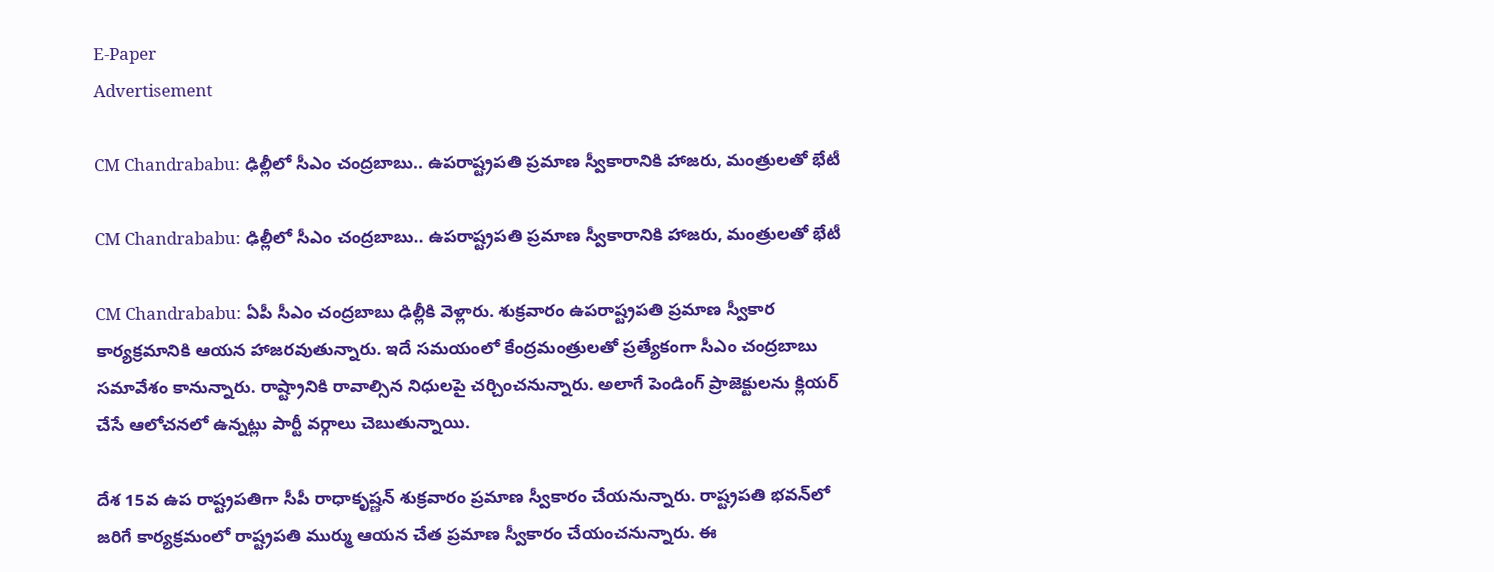E-Paper
Advertisement

CM Chandrababu: ఢిల్లీలో సీఎం చంద్రబాబు.. ఉపరాష్ట్రపతి ప్రమాణ స్వీకారానికి హాజరు, మంత్రులతో భేటీ

CM Chandrababu: ఢిల్లీలో సీఎం చంద్రబాబు.. ఉపరాష్ట్రపతి ప్రమాణ స్వీకారానికి హాజరు, మంత్రులతో భేటీ

CM Chandrababu: ఏపీ సీఎం చంద్రబాబు ఢిల్లీకి వెళ్లారు. శుక్రవారం ఉపరాష్ట్రపతి ప్రమాణ స్వీకార కార్యక్రమానికి ఆయన హాజరవుతున్నారు. ఇదే సమయంలో కేంద్రమంత్రులతో ప్రత్యేకంగా సీఎం చంద్రబాబు సమావేశం కానున్నారు. రాష్ట్రానికి రావాల్సిన నిధులపై చర్చించనున్నారు. అలాగే పెండింగ్ ప్రాజెక్టులను క్లియర్ చేసే ఆలోచనలో ఉన్నట్లు పార్టీ వర్గాలు చెబుతున్నాయి.

దేశ 15వ ఉప రాష్ట్రపతిగా సీపీ రాధాకృష్ణన్ శుక్రవారం ప్రమాణ స్వీకారం చేయనున్నారు. రాష్ట్రపతి భవన్‌లో జరిగే కార్యక్రమంలో రాష్ట్రపతి ముర్ము ఆయన చేత ప్రమాణ స్వీకారం చేయంచనున్నారు. ఈ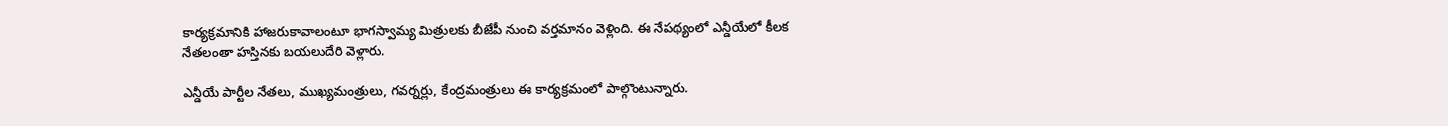కార్యక్రమానికి హాజరుకావాలంటూ భాగస్వామ్య మిత్రులకు బీజేపీ నుంచి వర్తమానం వెళ్లింది. ఈ నేపథ్యంలో ఎన్డీయేలో కీలక నేతలంతా హస్తినకు బయలుదేరి వెళ్లారు.

ఎన్డీయే పార్టీల నేతలు, ముఖ్యమంత్రులు, గవర్నర్లు, కేంద్రమంత్రులు ఈ కార్యక్రమంలో పాల్గొంటున్నారు.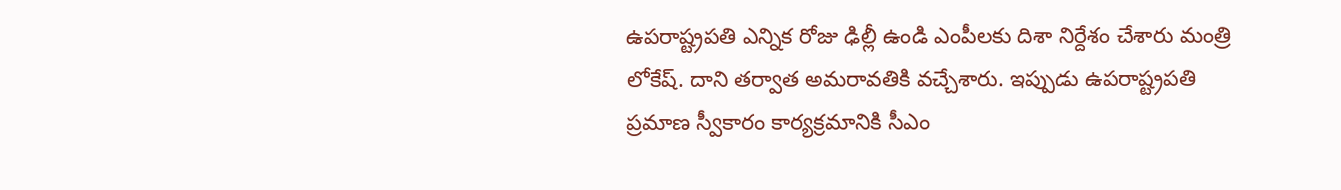ఉపరాష్ట్రపతి ఎన్నిక రోజు ఢిల్లీ ఉండి ఎంపీలకు దిశా నిర్దేశం చేశారు మంత్రి లోకేష్. దాని తర్వాత అమరావతికి వచ్చేశారు. ఇప్పుడు ఉపరాష్ట్రపతి ప్రమాణ స్వీకారం కార్యక్రమానికి సీఎం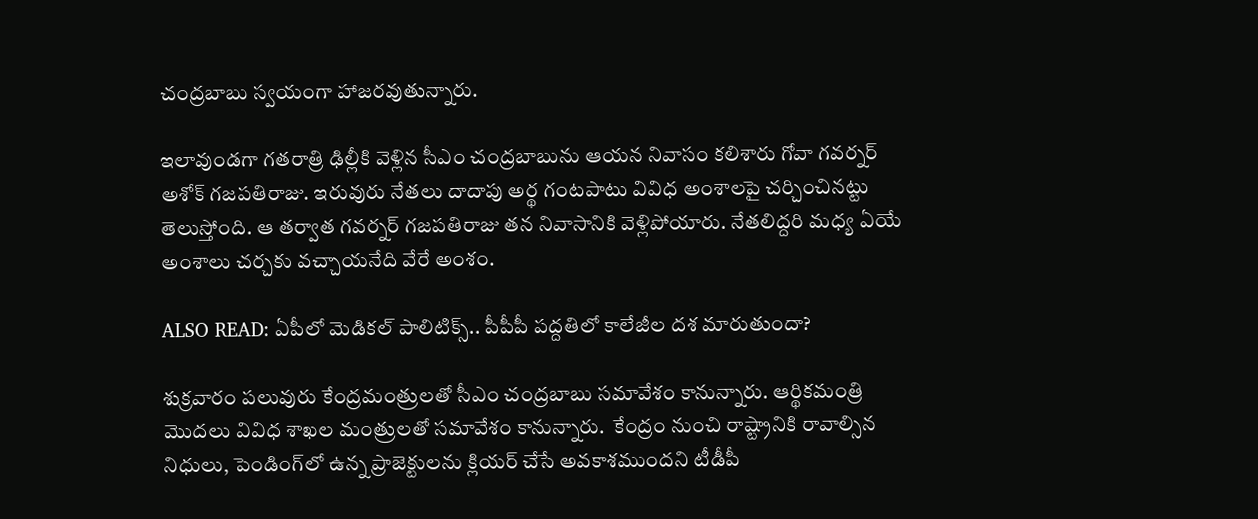చంద్రబాబు స్వయంగా హాజరవుతున్నారు.

ఇలావుండగా గతరాత్రి ఢిల్లీకి వెళ్లిన సీఎం చంద్రబాబును ఆయన నివాసం కలిశారు గోవా గవర్నర్ అశోక్ గజపతిరాజు. ఇరువురు నేతలు దాదాపు అర్థ గంటపాటు వివిధ అంశాలపై చర్చించినట్టు తెలుస్తోంది. ఆ తర్వాత గవర్నర్ గజపతిరాజు తన నివాసానికి వెళ్లిపోయారు. నేతలిద్దరి మధ్య ఏయే అంశాలు చర్చకు వచ్చాయనేది వేరే అంశం.

ALSO READ: ఏపీలో మెడికల్ పాలిటిక్స్.. పీపీపీ పద్దతిలో కాలేజీల దశ మారుతుందా?

శుక్రవారం పలువురు కేంద్రమంత్రులతో సీఎం చంద్రబాబు సమావేశం కానున్నారు. ఆర్థికమంత్రి మొదలు వివిధ శాఖల మంత్రులతో సమావేశం కానున్నారు.  కేంద్రం నుంచి రాష్ట్రానికి రావాల్సిన నిధులు, పెండింగ్‌లో ఉన్న ప్రాజెక్టులను క్లియర్ చేసే అవకాశముందని టీడీపీ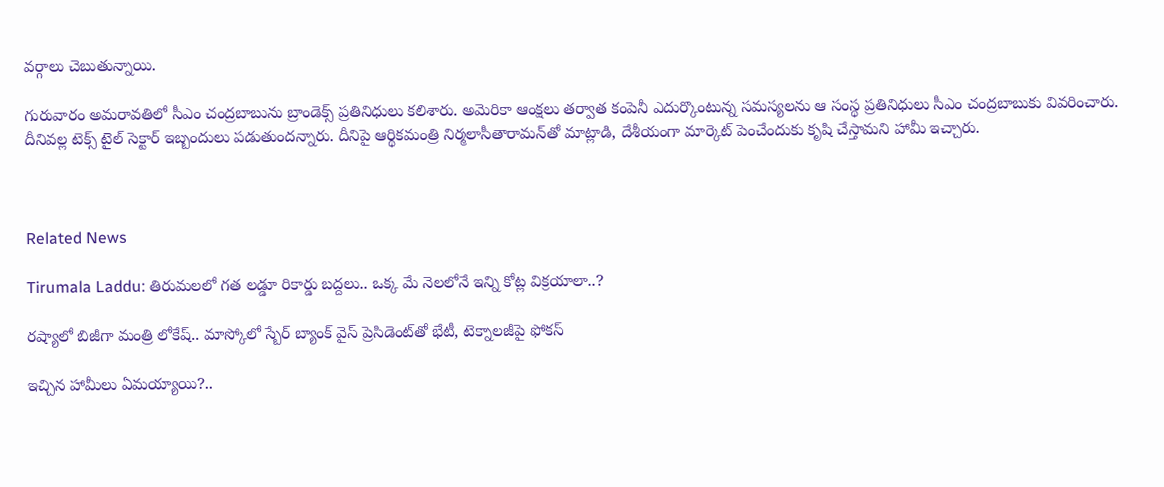వర్గాలు చెబుతున్నాయి.

గురువారం అమరావతిలో సీఎం చంద్రబాబును బ్రాండెక్స్ ప్రతినిధులు కలిశారు. అమెరికా ఆంక్షలు తర్వాత కంపెనీ ఎదుర్కొంటున్న సమస్యలను ఆ సంస్థ ప్రతినిధులు సీఎం చంద్రబాబుకు వివరించారు. దీనివల్ల టెక్స్ టైల్ సెక్టార్ ఇబ్బందులు పడుతుందన్నారు. దీనిపై ఆర్థికమంత్రి నిర్మలాసీతారామన్‌తో మాట్లాడి, దేశీయంగా మార్కెట్ పెంచేందుకు కృషి చేస్తామని హామీ ఇచ్చారు.



Related News

Tirumala Laddu: తిరుమలలో గత లడ్డూ రికార్డు బద్దలు.. ఒక్క మే నెలలోనే ఇన్ని కోట్ల విక్రయాలా..?

రష్యాలో బిజీగా మంత్రి లోకేష్.. మాస్కోలో స్బేర్‌ బ్యాంక్ వైస్ ప్రెసిడెంట్‌తో భేటీ, టెక్నాలజీపై ఫోకస్

ఇచ్చిన హామీలు ఏమయ్యాయి?..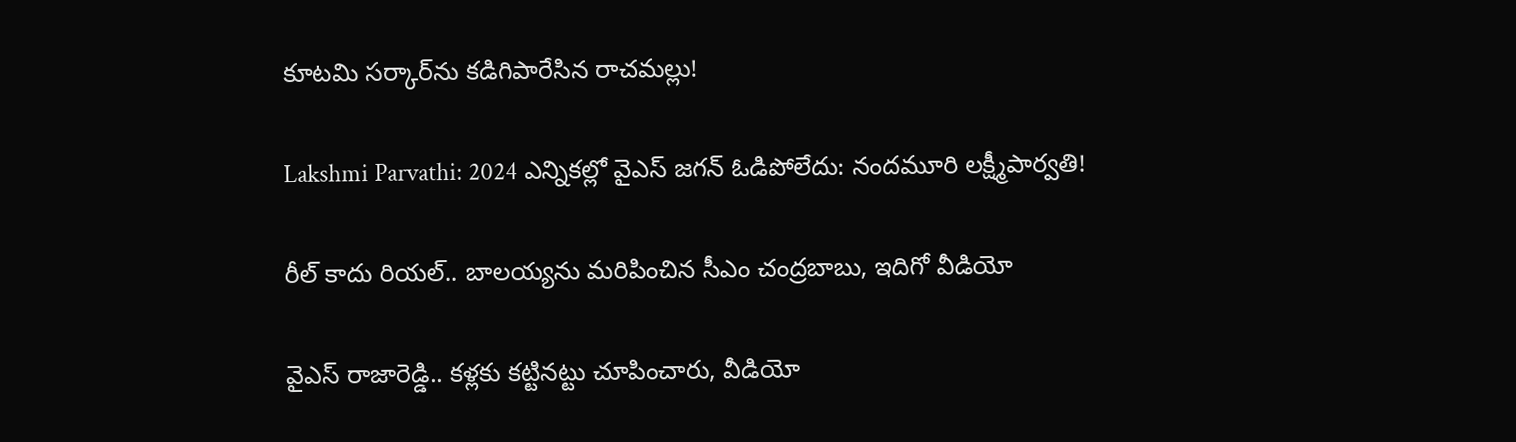కూటమి సర్కార్‌ను కడిగిపారేసిన రాచమల్లు!

Lakshmi Parvathi: 2024 ఎన్నికల్లో వైఎస్ జగన్ ఓడిపోలేదు: నందమూరి లక్ష్మీపార్వతి!

రీల్ కాదు రియల్.. బాలయ్యను మరిపించిన సీఎం చంద్రబాబు, ఇదిగో వీడియో

వైఎస్ రాజారెడ్డి.. కళ్లకు కట్టినట్టు చూపించారు, వీడియో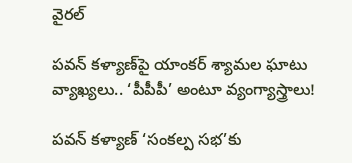వైరల్

పవన్ కళ్యాణ్‌పై యాంకర్ శ్యామల ఘాటు వ్యాఖ్యలు.. ‘పీపీపీ’ అంటూ వ్యంగ్యాస్త్రాలు!

పవన్ కళ్యాణ్ ‘సంకల్ప సభ’కు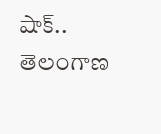షాక్.. తెలంగాణ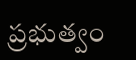ప్రభుత్వం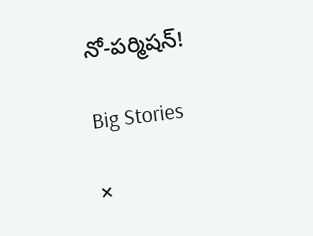నో-పర్మిషన్!

Big Stories

×